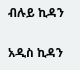ብሉይ ኪዳን

አዲስ ኪዳን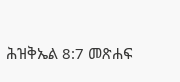ሕዝቅኤል 8:7 መጽሐፍ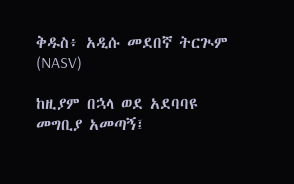ቅዱስ፥ አዲሱ መደበኛ ትርጒም (NASV)

ከዚያም በኋላ ወደ አደባባዩ መግቢያ አመጣኝ፤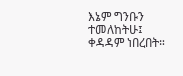እኔም ግንቡን ተመለከትሁ፤ ቀዳዳም ነበረበት።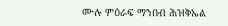ሙሉ ምዕራፍ ማንበብ ሕዝቅኤል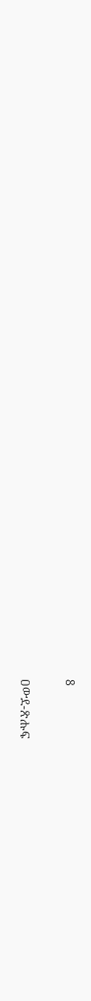8

ዐውደ-ጽሑፍ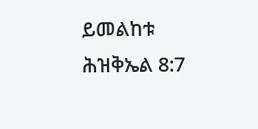ይመልከቱ ሕዝቅኤል 8:7